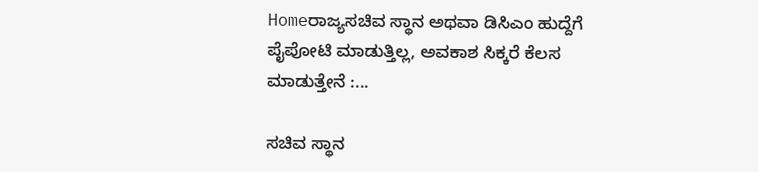Homeರಾಜ್ಯಸಚಿವ ಸ್ಥಾನ ಅಥವಾ ಡಿಸಿಎಂ ಹುದ್ದೆಗೆ ಪೈಪೋಟಿ ಮಾಡುತ್ತಿಲ್ಲ, ಅವಕಾಶ ಸಿಕ್ಕರೆ ಕೆಲಸ ಮಾಡುತ್ತೇನೆ :...

ಸಚಿವ ಸ್ಥಾನ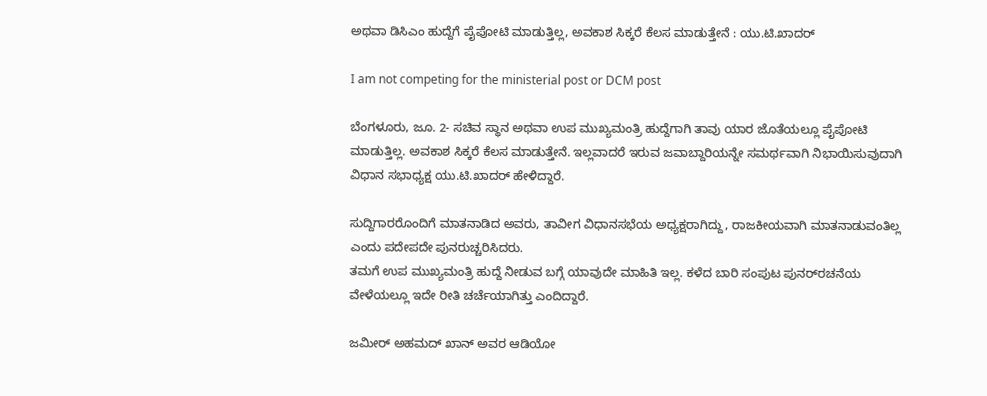ಅಥವಾ ಡಿಸಿಎಂ ಹುದ್ದೆಗೆ ಪೈಪೋಟಿ ಮಾಡುತ್ತಿಲ್ಲ, ಅವಕಾಶ ಸಿಕ್ಕರೆ ಕೆಲಸ ಮಾಡುತ್ತೇನೆ : ಯು.ಟಿ.ಖಾದರ್‌

I am not competing for the ministerial post or DCM post

ಬೆಂಗಳೂರು, ಜೂ. 2- ಸಚಿವ ಸ್ಥಾನ ಅಥವಾ ಉಪ ಮುಖ್ಯಮಂತ್ರಿ ಹುದ್ದೆಗಾಗಿ ತಾವು ಯಾರ ಜೊತೆಯಲ್ಲೂ ಪೈಪೋಟಿ ಮಾಡುತ್ತಿಲ್ಲ. ಅವಕಾಶ ಸಿಕ್ಕರೆ ಕೆಲಸ ಮಾಡುತ್ತೇನೆ. ಇಲ್ಲವಾದರೆ ಇರುವ ಜವಾಬ್ದಾರಿಯನ್ನೇ ಸಮರ್ಥವಾಗಿ ನಿಭಾಯಿಸುವುದಾಗಿ ವಿಧಾನ ಸಭಾಧ್ಯಕ್ಷ ಯು.ಟಿ.ಖಾದರ್‌ ಹೇಳಿದ್ದಾರೆ.

ಸುದ್ದಿಗಾರರೊಂದಿಗೆ ಮಾತನಾಡಿದ ಅವರು, ತಾವೀಗ ವಿಧಾನಸಭೆಯ ಅಧ್ಯಕ್ಷರಾಗಿದ್ದು, ರಾಜಕೀಯವಾಗಿ ಮಾತನಾಡುವಂತಿಲ್ಲ ಎಂದು ಪದೇಪದೇ ಪುನರುಚ್ಚರಿಸಿದರು.
ತಮಗೆ ಉಪ ಮುಖ್ಯಮಂತ್ರಿ ಹುದ್ದೆ ನೀಡುವ ಬಗ್ಗೆ ಯಾವುದೇ ಮಾಹಿತಿ ಇಲ್ಲ. ಕಳೆದ ಬಾರಿ ಸಂಪುಟ ಪುನರ್‌ರಚನೆಯ ವೇಳೆಯಲ್ಲೂ ಇದೇ ರೀತಿ ಚರ್ಚೆಯಾಗಿತ್ತು ಎಂದಿದ್ದಾರೆ.

ಜಮೀರ್‌ ಅಹಮದ್‌ ಖಾನ್‌ ಅವರ ಆಡಿಯೋ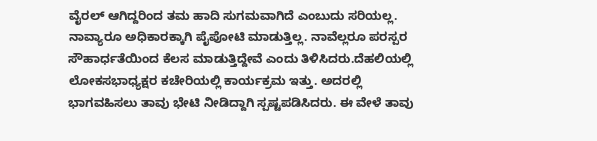ವೈರಲ್‌ ಆಗಿದ್ದರಿಂದ ತಮ ಹಾದಿ ಸುಗಮವಾಗಿದೆ ಎಂಬುದು ಸರಿಯಲ್ಲ. ನಾವ್ಯಾರೂ ಅಧಿಕಾರಕ್ಕಾಗಿ ಪೈಪೋಟಿ ಮಾಡುತ್ತಿಲ್ಲ. ನಾವೆಲ್ಲರೂ ಪರಸ್ಪರ ಸೌಹಾರ್ಧತೆಯಿಂದ ಕೆಲಸ ಮಾಡುತ್ತಿದ್ದೇವೆ ಎಂದು ತಿಳಿಸಿದರು.ದೆಹಲಿಯಲ್ಲಿ ಲೋಕಸಭಾಧ್ಯಕ್ಷರ ಕಚೇರಿಯಲ್ಲಿ ಕಾರ್ಯಕ್ರಮ ಇತ್ತು. ಅದರಲ್ಲಿ ಭಾಗವಹಿಸಲು ತಾವು ಭೇಟಿ ನೀಡಿದ್ದಾಗಿ ಸ್ಪಷ್ಟಪಡಿಸಿದರು. ಈ ವೇಳೆ ತಾವು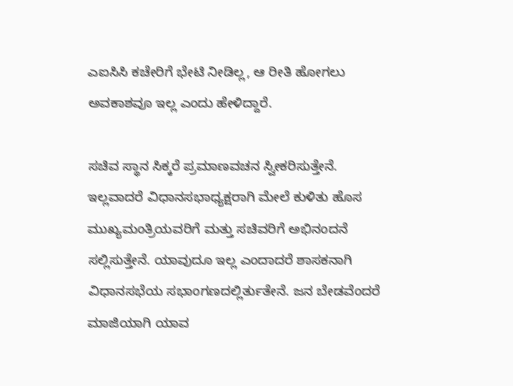ಎಐಸಿಸಿ ಕಚೇರಿಗೆ ಭೇಟಿ ನೀಡಿಲ್ಲ, ಆ ರೀತಿ ಹೋಗಲು ಅವಕಾಶವೂ ಇಲ್ಲ ಎಂದು ಹೇಳಿದ್ದಾರೆ.

ಸಚಿವ ಸ್ಥಾನ ಸಿಕ್ಕರೆ ಪ್ರಮಾಣವಚನ ಸ್ವೀಕರಿಸುತ್ತೇನೆ. ಇಲ್ಲವಾದರೆ ವಿಧಾನಸಭಾಧ್ಯಕ್ಷರಾಗಿ ಮೇಲೆ ಕುಳಿತು ಹೊಸ ಮುಖ್ಯಮಂತ್ರಿಯವರಿಗೆ ಮತ್ತು ಸಚಿವರಿಗೆ ಅಭಿನಂದನೆ ಸಲ್ಲಿಸುತ್ತೇನೆ. ಯಾವುದೂ ಇಲ್ಲ ಎಂದಾದರೆ ಶಾಸಕನಾಗಿ ವಿಧಾನಸಭೆಯ ಸಭಾಂಗಣದಲ್ಲಿರ್ತುತೇನೆ. ಜನ ಬೇಡವೆಂದರೆ ಮಾಜಿಯಾಗಿ ಯಾವ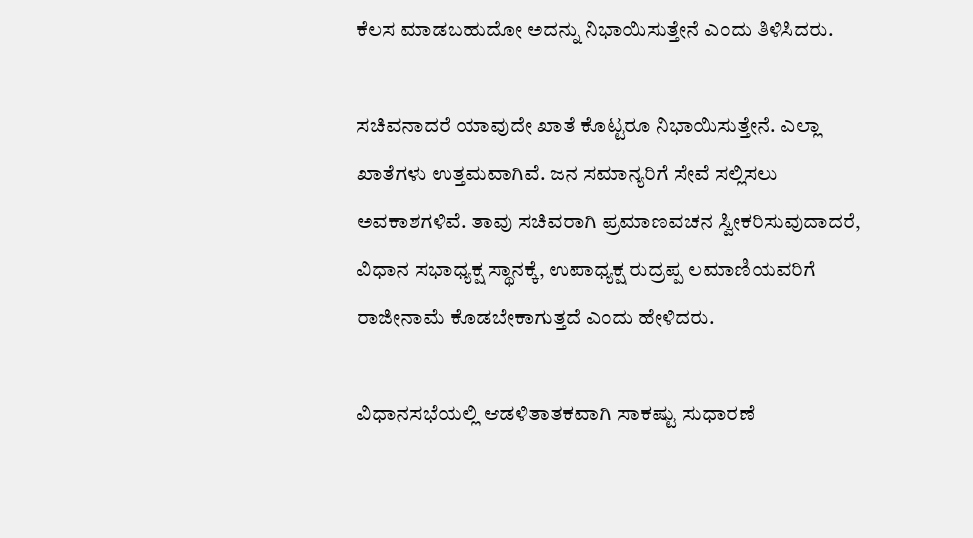ಕೆಲಸ ಮಾಡಬಹುದೋ ಅದನ್ನು ನಿಭಾಯಿಸುತ್ತೇನೆ ಎಂದು ತಿಳಿಸಿದರು.

ಸಚಿವನಾದರೆ ಯಾವುದೇ ಖಾತೆ ಕೊಟ್ಟರೂ ನಿಭಾಯಿಸುತ್ತೇನೆ. ಎಲ್ಲಾ ಖಾತೆಗಳು ಉತ್ತಮವಾಗಿವೆ. ಜನ ಸಮಾನ್ಯರಿಗೆ ಸೇವೆ ಸಲ್ಲಿಸಲು ಅವಕಾಶಗಳಿವೆ. ತಾವು ಸಚಿವರಾಗಿ ಪ್ರಮಾಣವಚನ ಸ್ವೀಕರಿಸುವುದಾದರೆ, ವಿಧಾನ ಸಭಾಧ್ಯಕ್ಷ ಸ್ಥಾನಕ್ಕೆ, ಉಪಾಧ್ಯಕ್ಷ ರುದ್ರಪ್ಪ ಲಮಾಣಿಯವರಿಗೆ ರಾಜೀನಾಮೆ ಕೊಡಬೇಕಾಗುತ್ತದೆ ಎಂದು ಹೇಳಿದರು.

ವಿಧಾನಸಭೆಯಲ್ಲಿ ಆಡಳಿತಾತಕವಾಗಿ ಸಾಕಷ್ಟು ಸುಧಾರಣೆ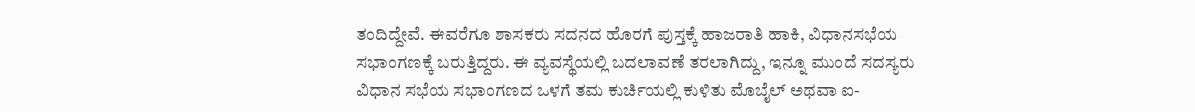ತಂದಿದ್ದೇವೆ. ಈವರೆಗೂ ಶಾಸಕರು ಸದನದ ಹೊರಗೆ ಪುಸ್ತಕ್ಕೆ ಹಾಜರಾತಿ ಹಾಕಿ, ವಿಧಾನಸಭೆಯ ಸಭಾಂಗಣಕ್ಕೆ ಬರುತ್ತಿದ್ದರು. ಈ ವ್ಯವಸ್ಥೆಯಲ್ಲಿ ಬದಲಾವಣೆ ತರಲಾಗಿದ್ದು, ಇನ್ನೂ ಮುಂದೆ ಸದಸ್ಯರು ವಿಧಾನ ಸಭೆಯ ಸಭಾಂಗಣದ ಒಳಗೆ ತಮ ಕುರ್ಚಿಯಲ್ಲಿ ಕುಳಿತು ಮೊಬೈಲ್‌ ಅಥವಾ ಐ-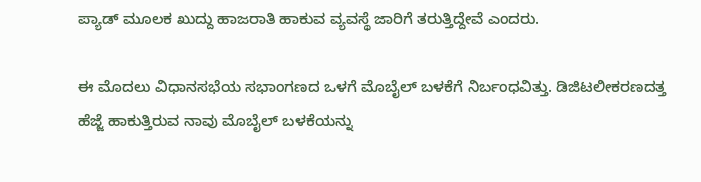ಪ್ಯಾಡ್‌ ಮೂಲಕ ಖುದ್ದು ಹಾಜರಾತಿ ಹಾಕುವ ವ್ಯವಸ್ಥೆ ಜಾರಿಗೆ ತರುತ್ತಿದ್ದೇವೆ ಎಂದರು.

ಈ ಮೊದಲು ವಿಧಾನಸಭೆಯ ಸಭಾಂಗಣದ ಒಳಗೆ ಮೊಬೈಲ್‌ ಬಳಕೆಗೆ ನಿರ್ಬಂಧವಿತ್ತು. ಡಿಜಿಟಲೀಕರಣದತ್ತ ಹೆಜ್ಜೆ ಹಾಕುತ್ತಿರುವ ನಾವು ಮೊಬೈಲ್‌ ಬಳಕೆಯನ್ನು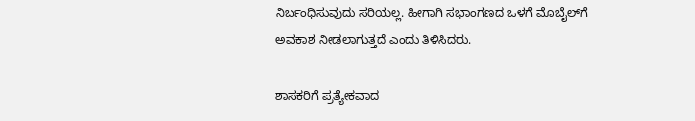ನಿರ್ಬಂಧಿಸುವುದು ಸರಿಯಲ್ಲ. ಹೀಗಾಗಿ ಸಭಾಂಗಣದ ಒಳಗೆ ಮೊಬೈಲ್‌ಗೆ ಅವಕಾಶ ನೀಡಲಾಗುತ್ತದೆ ಎಂದು ತಿಳಿಸಿದರು.

ಶಾಸಕರಿಗೆ ಪ್ರತ್ಯೇಕವಾದ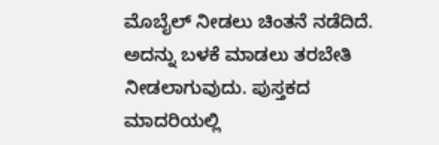ಮೊಬೈಲ್‌ ನೀಡಲು ಚಿಂತನೆ ನಡೆದಿದೆ. ಅದನ್ನು ಬಳಕೆ ಮಾಡಲು ತರಬೇತಿ ನೀಡಲಾಗುವುದು. ಪುಸ್ತಕದ ಮಾದರಿಯಲ್ಲಿ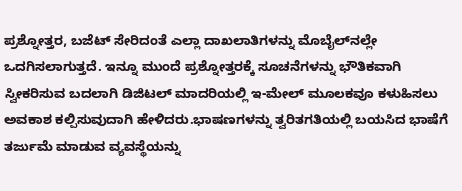ಪ್ರಶ್ನೋತ್ತರ, ಬಜೆಟ್‌ ಸೇರಿದಂತೆ ಎಲ್ಲಾ ದಾಖಲಾತಿಗಳನ್ನು ಮೊಬೈಲ್‌ನಲ್ಲೇ ಒದಗಿಸಲಾಗುತ್ತದೆ. ಇನ್ನೂ ಮುಂದೆ ಪ್ರಶ್ನೋತ್ತರಕ್ಕೆ ಸೂಚನೆಗಳನ್ನು ಭೌತಿಕವಾಗಿ ಸ್ವೀಕರಿಸುವ ಬದಲಾಗಿ ಡಿಜಿಟಲ್‌ ಮಾದರಿಯಲ್ಲಿ ಇ-ಮೇಲ್‌ ಮೂಲಕವೂ ಕಳುಹಿಸಲು ಅವಕಾಶ ಕಲ್ಪಿಸುವುದಾಗಿ ಹೇಳಿದರು.ಭಾಷಣಗಳನ್ನು ತ್ವರಿತಗತಿಯಲ್ಲಿ ಬಯಸಿದ ಭಾಷೆಗೆ ತರ್ಜುಮೆ ಮಾಡುವ ವ್ಯವಸ್ಥೆಯನ್ನು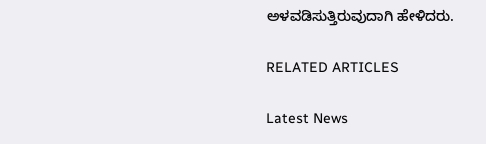ಅಳವಡಿಸುತ್ತಿರುವುದಾಗಿ ಹೇಳಿದರು.

RELATED ARTICLES

Latest News